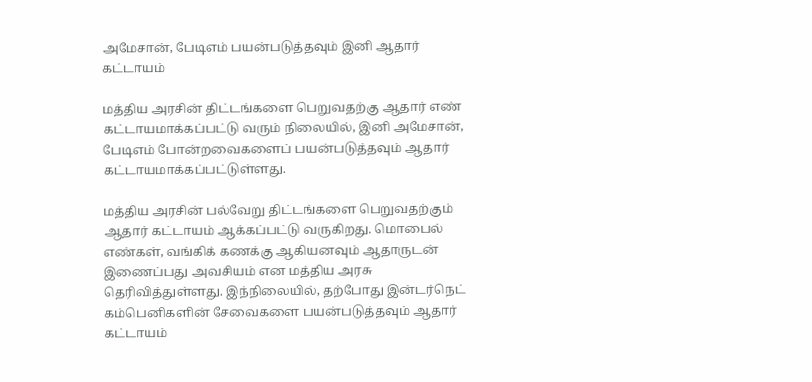அமேசான், பேடிஎம் பயன்படுத்தவும் இனி ஆதார் கட்டாயம்

மத்திய அரசின் திட்டங்களை பெறுவதற்கு ஆதார் எண் கட்டாயமாக்கப்பட்டு வரும் நிலையில், இனி அமேசான், பேடிஎம் போன்றவைகளைப் பயன்படுத்தவும் ஆதார் கட்டாயமாக்கப்பட்டுள்ளது.

மத்திய அரசின் பல்வேறு திட்டங்களை பெறுவதற்கும் ஆதார் கட்டாயம் ஆக்கப்பட்டு வருகிறது. மொபைல் எண்கள், வங்கிக் கணக்கு ஆகியனவும் ஆதாருடன் இணைப்பது அவசியம் என மத்திய அரசு தெரிவித்துள்ளது. இந்நிலையில், தற்போது இன்டர்நெட் கம்பெனிகளின் சேவைகளை பயன்படுத்தவும் ஆதார் கட்டாயம்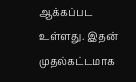ஆக்கப்பட உள்ளது. இதன் முதல்கட்டமாக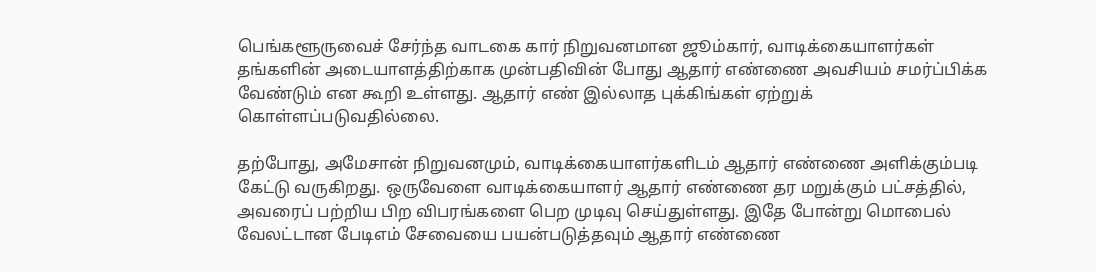பெங்களூருவைச் சேர்ந்த வாடகை கார் நிறுவனமான ஜூம்கார், வாடிக்கையாளர்கள் தங்களின் அடையாளத்திற்காக முன்பதிவின் போது ஆதார் எண்ணை அவசியம் சமர்ப்பிக்க வேண்டும் என கூறி உள்ளது. ஆதார் எண் இல்லாத புக்கிங்கள் ஏற்றுக் கொள்ளப்படுவதில்லை.

தற்போது, அமேசான் நிறுவனமும், வாடிக்கையாளர்களிடம் ஆதார் எண்ணை அளிக்கும்படி கேட்டு வருகிறது. ஒருவேளை வாடிக்கையாளர் ஆதார் எண்ணை தர மறுக்கும் பட்சத்தில், அவரைப் பற்றிய பிற விபரங்களை பெற முடிவு செய்துள்ளது. இதே போன்று மொபைல் வேலட்டான பேடிஎம் சேவையை பயன்படுத்தவும் ஆதார் எண்ணை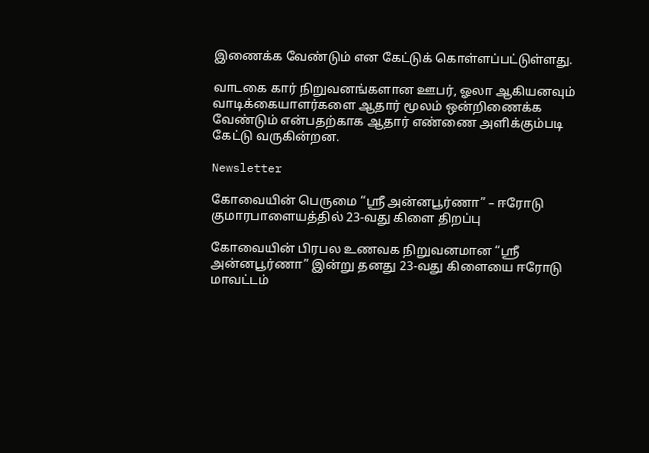இணைக்க வேண்டும் என கேட்டுக் கொள்ளப்பட்டுள்ளது.

வாடகை கார் நிறுவனங்களான ஊபர், ஓலா ஆகியனவும் வாடிக்கையாளர்களை ஆதார் மூலம் ஒன்றிணைக்க வேண்டும் என்பதற்காக ஆதார் எண்ணை அளிக்கும்படி கேட்டு வருகின்றன.

Newsletter

கோவையின் பெருமை “ஸ்ரீ அன்னபூர்ணா” – ஈரோடு குமாரபாளையத்தில் 23-வது கிளை திறப்பு

கோவையின் பிரபல உணவக நிறுவனமான “ஸ்ரீ அன்னபூர்ணா” இன்று தனது 23-வது கிளையை ஈரோடு மாவட்டம்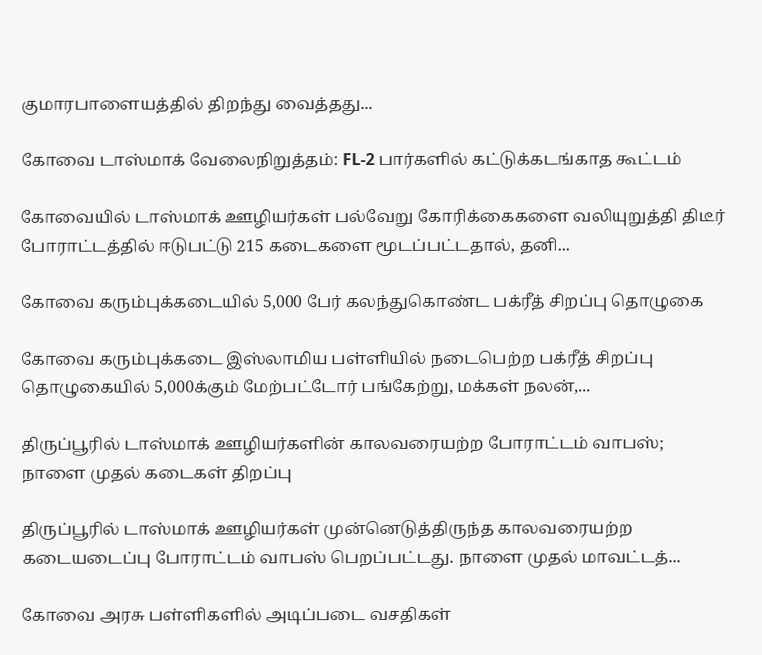குமாரபாளையத்தில் திறந்து வைத்தது...

கோவை டாஸ்மாக் வேலைநிறுத்தம்: FL-2 பார்களில் கட்டுக்கடங்காத கூட்டம்

கோவையில் டாஸ்மாக் ஊழியர்கள் பல்வேறு கோரிக்கைகளை வலியுறுத்தி திடீர் போராட்டத்தில் ஈடுபட்டு 215 கடைகளை மூடப்பட்டதால், தனி...

கோவை கரும்புக்கடையில் 5,000 பேர் கலந்துகொண்ட பக்ரீத் சிறப்பு தொழுகை

கோவை கரும்புக்கடை இஸ்லாமிய பள்ளியில் நடைபெற்ற பக்ரீத் சிறப்பு தொழுகையில் 5,000க்கும் மேற்பட்டோர் பங்கேற்று, மக்கள் நலன்,...

திருப்பூரில் டாஸ்மாக் ஊழியர்களின் காலவரையற்ற போராட்டம் வாபஸ்; நாளை முதல் கடைகள் திறப்பு

திருப்பூரில் டாஸ்மாக் ஊழியர்கள் முன்னெடுத்திருந்த காலவரையற்ற கடையடைப்பு போராட்டம் வாபஸ் பெறப்பட்டது. நாளை முதல் மாவட்டத்...

கோவை அரசு பள்ளிகளில் அடிப்படை வசதிகள்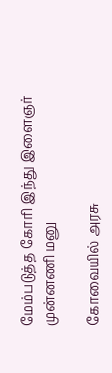மேம்படுத்த கோரி இந்து இளைஞர் முன்னணி மனு

கோவையில் அரசு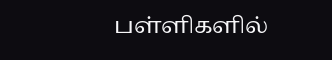பள்ளிகளில்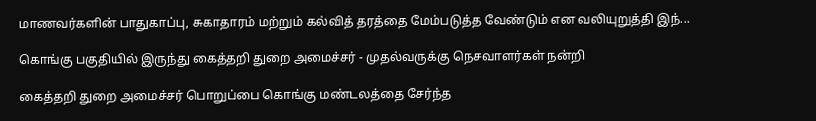மாணவர்களின் பாதுகாப்பு, சுகாதாரம் மற்றும் கல்வித் தரத்தை மேம்படுத்த வேண்டும் என வலியுறுத்தி இந்...

கொங்கு பகுதியில் இருந்து கைத்தறி துறை அமைச்சர் - முதல்வருக்கு நெசவாளர்கள் நன்றி

கைத்தறி துறை அமைச்சர் பொறுப்பை கொங்கு மண்டலத்தை சேர்ந்த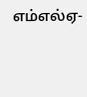எம்எல்ஏ-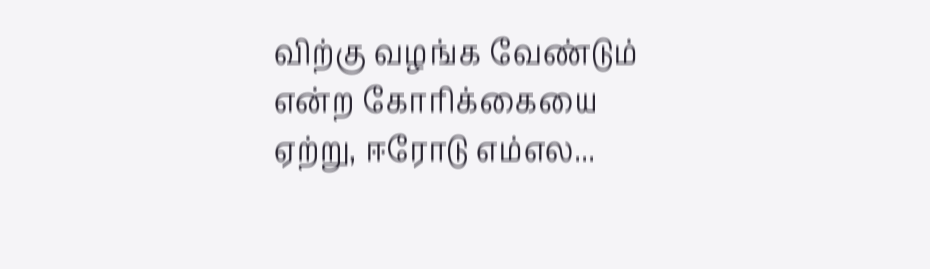விற்கு வழங்க வேண்டும் என்ற கோரிக்கையை ஏற்று, ஈரோடு எம்எல...